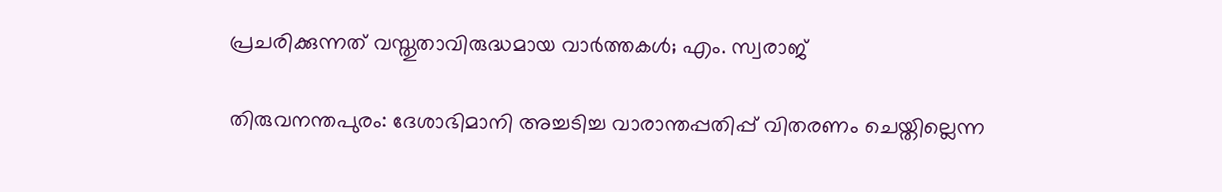പ്രചരിക്കുന്നത് വസ്തുതാവിരുദ്ധമായ വാർത്തകൾ; എം. സ്വരാജ്

തിരുവനന്തപുരം: ദേശാഭിമാനി അച്ചടിച്ച വാരാന്തപ്പതിപ്പ് വിതരണം ചെയ്തില്ലെന്ന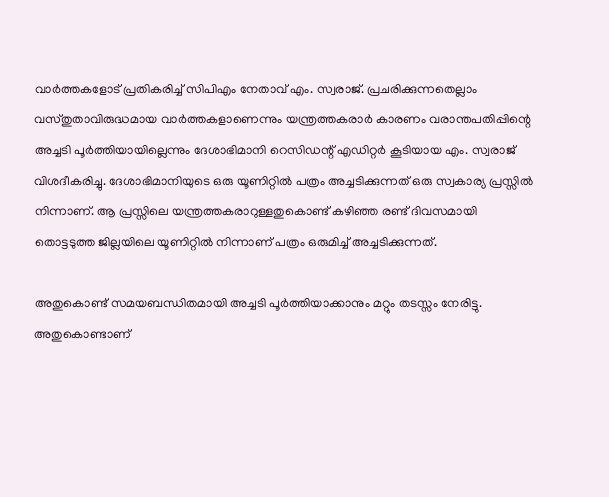വാർത്തകളോട് പ്രതികരിച്ച് സിപിഎം നേതാവ് എം. സ്വരാജ്. പ്രചരിക്കുന്നതെല്ലാം വസ്തുതാവിരുദ്ധമായ വാർത്തകളാണെന്നും യന്ത്രത്തകരാർ കാരണം വരാന്തപതിപ്പിന്റെ അച്ചടി പൂർത്തിയായില്ലെന്നും ദേശാഭിമാനി റെസിഡന്റ് എഡിറ്റർ കൂടിയായ എം. സ്വരാജ് വിശദീകരിച്ചു. ദേശാഭിമാനിയുടെ ഒരു യൂണിറ്റിൽ പത്രം അച്ചടിക്കുന്നത് ഒരു സ്വകാര്യ പ്രസ്സിൽ നിന്നാണ്. ആ പ്രസ്സിലെ യന്ത്രത്തകരാറുള്ളതുകൊണ്ട് കഴിഞ്ഞ രണ്ട് ദിവസമായി തൊട്ടടുത്ത ജില്ലയിലെ യൂണിറ്റിൽ നിന്നാണ് പത്രം ഒരുമിച്ച് അച്ചടിക്കുന്നത്.

അതുകൊണ്ട് സമയബന്ധിതമായി അച്ചടി പൂർത്തിയാക്കാനും മറ്റും തടസ്സം നേരിട്ടു. അതുകൊണ്ടാണ്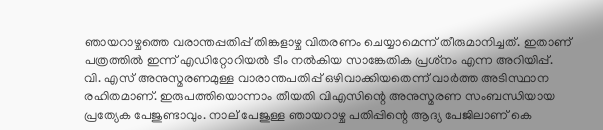ഞായറാഴ്ചത്തെ വരാന്തപ്പതിപ്പ് തിങ്കളാഴ്ച വിതരണം ചെയ്യാമെന്ന് തീരുമാനിച്ചത്. ഇതാണ് പത്രത്തിൽ ഇന്ന് എഡിറ്റോറിയൽ ടീം നൽകിയ സാങ്കേതിക പ്രശ്‌നം എന്ന അറിയിപ്പ്.
വി. എസ് അനുസ്മരണമുള്ള വാരാന്തപതിപ്പ് ഒഴിവാക്കിയതെന്ന് വാർത്ത അടിസ്ഥാന രഹിതമാണ്. ഇരുപത്തിയൊന്നാം തീയതി വിഎസിന്റെ അനുസ്മരണ സംബന്ധിയായ പ്രത്യേക പേജുണ്ടാവും. നാല് പേജുള്ള ഞായറാഴ്ച പതിപ്പിന്റെ ആദ്യ പേജിലാണ് കെ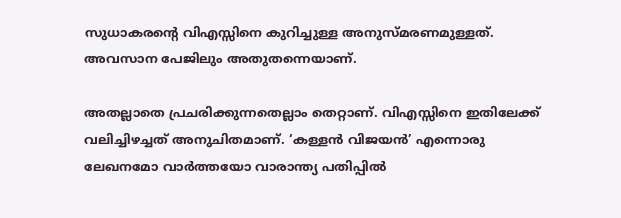സുധാകരന്റെ വിഎസ്സിനെ കുറിച്ചുള്ള അനുസ്മരണമുള്ളത്. അവസാന പേജിലും അതുതന്നെയാണ്.

അതല്ലാതെ പ്രചരിക്കുന്നതെല്ലാം തെറ്റാണ്. വിഎസ്സിനെ ഇതിലേക്ക് വലിച്ചിഴച്ചത് അനുചിതമാണ്. ‘കള്ളൻ വിജയൻ’ എന്നൊരു ലേഖനമോ വാർത്തയോ വാരാന്ത്യ പതിപ്പിൽ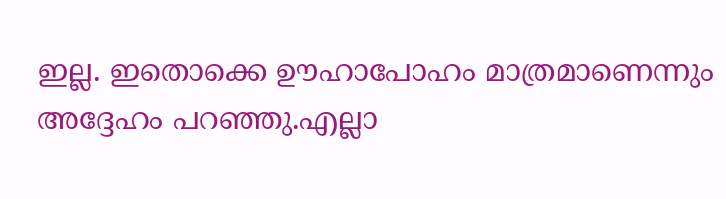ഇല്ല. ഇതൊക്കെ ഊഹാപോഹം മാത്രമാണെന്നും അദ്ദേഹം പറഞ്ഞു.എല്ലാ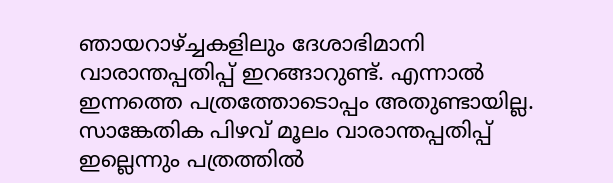ഞായറാഴ്ച്ചകളിലും ദേശാഭിമാനി വാരാന്തപ്പതിപ്പ് ഇറങ്ങാറുണ്ട്. എന്നാൽ ഇന്നത്തെ പത്രത്തോടൊപ്പം അതുണ്ടായില്ല. സാങ്കേതിക പിഴവ് മൂലം വാരാന്തപ്പതിപ്പ് ഇല്ലെന്നും പത്രത്തിൽ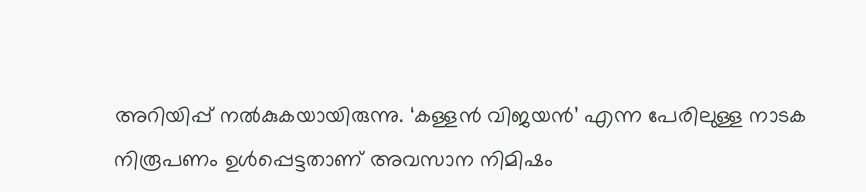അറിയിപ്പ് നൽകുകയായിരുന്നു. ‘കള്ളൻ വിജയൻ’ എന്ന പേരിലുള്ള നാടക നിരൂപണം ഉൾപ്പെട്ടതാണ് അവസാന നിമിഷം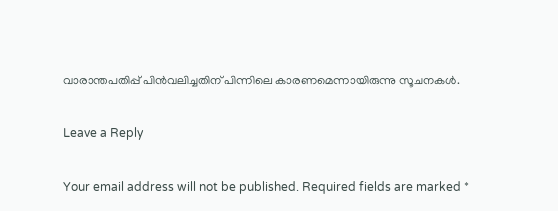വാരാന്തപതിപ്പ് പിൻവലിച്ചതിന് പിന്നിലെ കാരണമെന്നായിരുന്നു സൂചനകൾ.

Leave a Reply

Your email address will not be published. Required fields are marked *